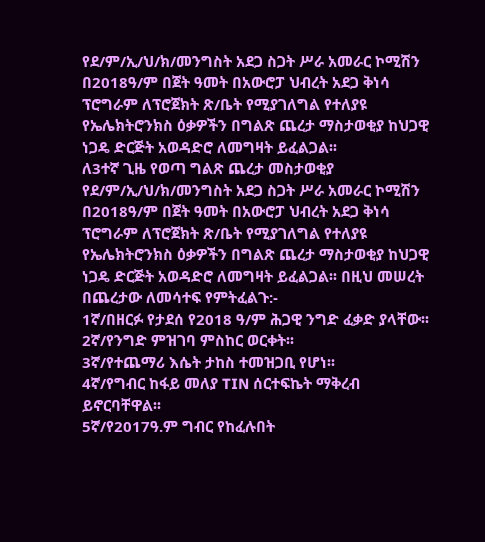የደ/ም/ኢ/ህ/ክ/መንግስት አደጋ ስጋት ሥራ አመራር ኮሚሽን በ2018ዓ/ም በጀት ዓመት በአውሮፓ ህብረት አደጋ ቅነሳ ፕሮግራም ለፕሮጀክት ጽ/ቤት የሚያገለግል የተለያዩ የኤሌክትሮንክስ ዕቃዎችን በግልጽ ጨረታ ማስታወቂያ ከህጋዊ ነጋዴ ድርጅት አወዳድሮ ለመግዛት ይፈልጋል፡፡
ለ3ተኛ ጊዜ የወጣ ግልጽ ጨረታ መስታወቂያ
የደ/ም/ኢ/ህ/ክ/መንግስት አደጋ ስጋት ሥራ አመራር ኮሚሽን በ2018ዓ/ም በጀት ዓመት በአውሮፓ ህብረት አደጋ ቅነሳ ፕሮግራም ለፕሮጀክት ጽ/ቤት የሚያገለግል የተለያዩ የኤሌክትሮንክስ ዕቃዎችን በግልጽ ጨረታ ማስታወቂያ ከህጋዊ ነጋዴ ድርጅት አወዳድሮ ለመግዛት ይፈልጋል፡፡ በዚህ መሠረት በጨረታው ለመሳተፍ የምትፈልጉ:-
1ኛ/በዘርፉ የታደሰ የ2018 ዓ/ም ሕጋዊ ንግድ ፈቃድ ያላቸው፡፡
2ኛ/የንግድ ምዝገባ ምስከር ወርቀት፡፡
3ኛ/የተጨማሪ እሴት ታከስ ተመዝጋቢ የሆነ፡፡
4ኛ/የግብር ከፋይ መለያ TIN ሰርተፍኬት ማቅረብ ይኖርባቸዋል፡፡
5ኛ/የ2017ዓ.ም ግብር የከፈሉበት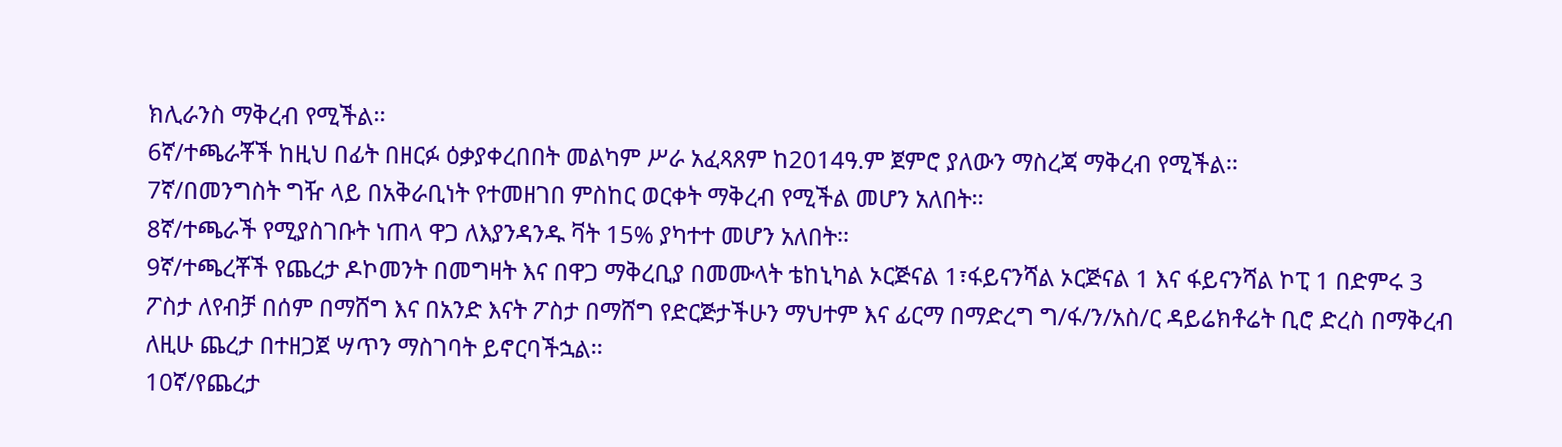ክሊራንስ ማቅረብ የሚችል፡፡
6ኛ/ተጫራቾች ከዚህ በፊት በዘርፉ ዕቃያቀረበበት መልካም ሥራ አፈጻጸም ከ2014ዓ.ም ጀምሮ ያለውን ማስረጃ ማቅረብ የሚችል፡፡
7ኛ/በመንግስት ግዥ ላይ በአቅራቢነት የተመዘገበ ምስከር ወርቀት ማቅረብ የሚችል መሆን አለበት፡፡
8ኛ/ተጫራች የሚያስገቡት ነጠላ ዋጋ ለእያንዳንዱ ቫት 15% ያካተተ መሆን አለበት፡፡
9ኛ/ተጫረቾች የጨረታ ዶኮመንት በመግዛት እና በዋጋ ማቅረቢያ በመሙላት ቴከኒካል ኦርጅናል 1፣ፋይናንሻል ኦርጅናል 1 እና ፋይናንሻል ኮፒ 1 በድምሩ 3 ፖስታ ለየብቻ በሰም በማሸግ እና በአንድ እናት ፖስታ በማሸግ የድርጅታችሁን ማህተም እና ፊርማ በማድረግ ግ/ፋ/ን/አስ/ር ዳይሬክቶሬት ቢሮ ድረስ በማቅረብ ለዚሁ ጨረታ በተዘጋጀ ሣጥን ማስገባት ይኖርባችኋል፡፡
10ኛ/የጨረታ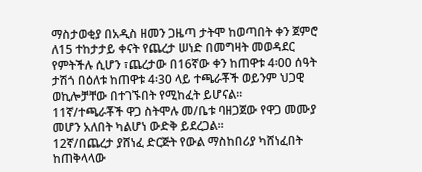ማስታወቂያ በአዲስ ዘመን ጋዜጣ ታትሞ ከወጣበት ቀን ጀምሮ ለ15 ተከታታይ ቀናት የጨረታ ሠነድ በመግዛት መወዳደር የምትችሉ ሲሆን ፣ጨረታው በ16ኛው ቀን ከጠዋቱ 4፡00 ሰዓት ታሽጎ በዕለቱ ከጠዋቱ 4፡30 ላይ ተጫራቾች ወይንም ህጋዊ ወኪሎቻቸው በተገኙበት የሚከፈት ይሆናል፡፡
11ኛ/ተጫራቾች ዋጋ ስትሞሉ መ/ቤቱ ባዘጋጀው የዋጋ መሙያ መሆን አለበት ካልሆነ ውድቅ ይደረጋል።
12ኛ/በጨረታ ያሸነፈ ድርጅት የውል ማስከበሪያ ካሸነፈበት ከጠቅላላው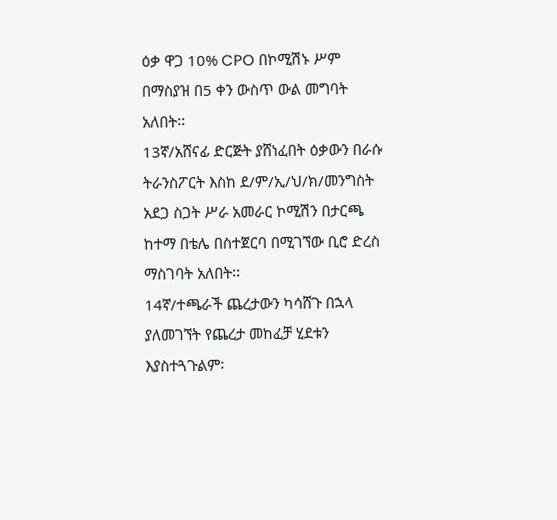ዕቃ ዋጋ 10% CPO በኮሚሽኑ ሥም በማስያዝ በ5 ቀን ውስጥ ውል መግባት አለበት፡፡
13ኛ/አሸናፊ ድርጅት ያሸነፈበት ዕቃውን በራሱ ትራንስፖርት እስከ ደ/ም/ኢ/ህ/ክ/መንግስት አደጋ ስጋት ሥራ አመራር ኮሚሽን በታርጫ ከተማ በቴሌ በስተጀርባ በሚገኘው ቢሮ ድረስ ማስገባት አለበት፡፡
14ኛ/ተጫራች ጨረታውን ካሳሸጉ በኋላ ያለመገኘት የጨረታ መከፈቻ ሂደቱን እያስተጓጉልም፡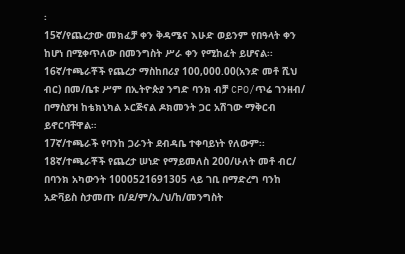፡
15ኛ/የጨረታው መክፈቻ ቀን ቅዳሜና እሁድ ወይንም የበዓላት ቀን ከሆነ በሚቀጥለው በመንግስት ሥራ ቀን የሚከፈት ይሆናል፡፡
16ኛ/ተጫራቾች የጨረታ ማስከበሪያ 100,000.00(አንድ መቶ ሺህ ብር) በመ/ቤቱ ሥም በኢትዮጵያ ንግድ ባንክ ብቻ CPO/ጥሬ ገንዘብ/ በማስያዝ ከቴክኒካል ኦርጅናል ዶክመንት ጋር አሽገው ማቅርብ ይኖርባቸዋል።
17ኛ/ተጫራች የባንከ ጋራንት ደብዳቤ ተቀባይነት የለውም፡፡
18ኛ/ተጫራቾች የጨረታ ሠነድ የማይመለስ 200/ሁለት መቶ ብር/ በባንክ አካውንት 1000521691305 ላይ ገቢ በማድረግ ባንከ አድቫይስ ስታመጡ በ/ደ/ም/ኢ/ህ/ከ/መንግስት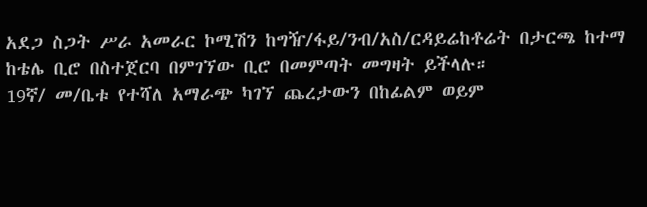አደጋ ስጋት ሥራ አመራር ኮሚሽን ከግዥ/ፋይ/ንብ/አስ/ርዳይሬከቶሬት በታርጫ ከተማ ከቴሌ ቢሮ በስተጀርባ በምገኘው ቢሮ በመምጣት መግዛት ይችላሉ።
19ኛ/ መ/ቤቱ የተሻለ አማራጭ ካገኘ ጨረታውን በከፊልም ወይም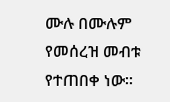ሙሉ በሙሉም የመሰረዝ መብቱ የተጠበቀ ነው፡፡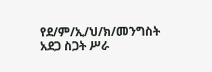የደ/ም/ኢ/ህ/ክ/መንግስት አደጋ ስጋት ሥራ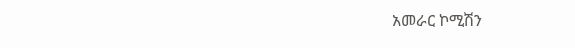አመራር ኮሚሽን